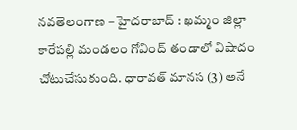నవతెలంగాణ – హైదరాబాద్ : ఖమ్మం జిల్లా కారేపల్లి మండలం గోవింద్ తండాలో విషాదం చోటుచేసుకుంది. ధారావత్ మానస (3) అనే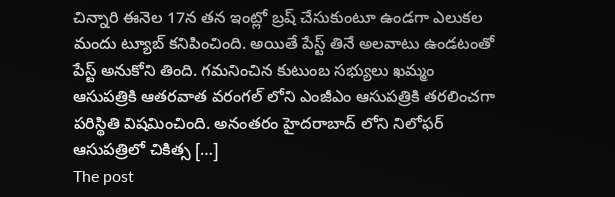చిన్నారి ఈనెల 17న తన ఇంట్లో బ్రష్ చేసుకుంటూ ఉండగా ఎలుకల మందు ట్యూబ్ కనిపించింది. అయితే పేస్ట్ తినే అలవాటు ఉండటంతో పేస్ట్ అనుకోని తింది. గమనించిన కుటుంబ సభ్యులు ఖమ్మం ఆసుపత్రికి ఆతరవాత వరంగల్ లోని ఎంజీఎం ఆసుపత్రికి తరలించగా పరిస్థితి విషమించింది. అనంతరం హైదరాబాద్ లోని నిలోఫర్ ఆసుపత్రిలో చికిత్స […]
The post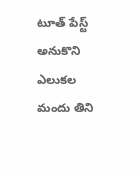టూత్ పేస్ట్ అనుకొని ఎలుకల మందు తిని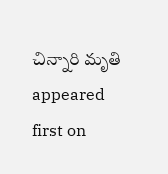చిన్నారి మృతి appeared first on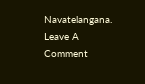Navatelangana.
Leave A Comment